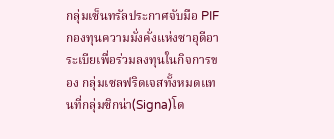กลุ่มเซ็นทรัลประกาศจับมือ PIFกองทุนความมั่งคั่งแห่งซาอุดีอาระเบียเพื่อร่วมลงทุนในกิจการของ กลุ่มเซลฟริดเจสทั้งหมดแทนที่กลุ่มซิกน่า(Signa)โด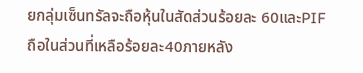ยกลุ่มเซ็นทรัลจะถือหุ้นในสัดส่วนร้อยละ 60และPIFถือในส่วนที่เหลือร้อยละ40ภายหลัง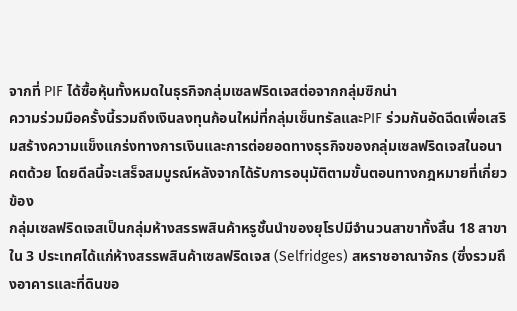จากที่ PIF ได้ซื้อหุ้นทั้งหมดในธุรกิจกลุ่มเซลฟริดเจสต่อจากกลุ่มซิกน่า
ความร่วมมือครั้งนี้รวมถึงเงินลงทุนก้อนใหม่ที่กลุ่มเซ็นทรัลและPIF ร่วมกันอัดฉีดเพื่อเสริมสร้างความแข็งแกร่งทางการเงินและการต่อยอดทางธุรกิจของกลุ่มเซลฟริดเจสในอนาคตด้วย โดยดีลนี้จะเสร็จสมบูรณ์หลังจากได้รับการอนุมัติตามขั้นตอนทางกฎหมายที่เกี่ยวข้อง
กลุ่มเซลฟริดเจสเป็นกลุ่มห้างสรรพสินค้าหรูชั้นนำของยุโรปมีจำนวนสาขาทั้งสิ้น 18 สาขาใน 3 ประเทศได้แก่ห้างสรรพสินค้าเซลฟริดเจส (Selfridges) สหราชอาณาจักร (ซึ่งรวมถึงอาคารและที่ดินขอ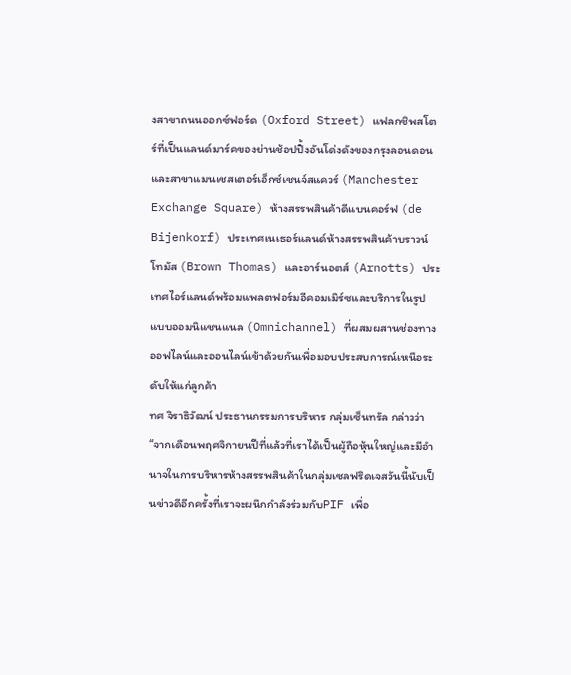งสาขาถนนออกซ์ฟอร์ด (Oxford Street) แฟลกชิพสโตร์ที่เป็นแลนด์มาร์คของย่านช้อปปิ้งอันโด่งดังของกรุงลอนดอน และสาขาแมนเชสเตอร์เอ็กซ์เชนจ์สแควร์ (Manchester Exchange Square) ห้างสรรพสินค้าดีแบนคอร์ฟ (de Bijenkorf) ประเทศเนเธอร์แลนด์ห้างสรรพสินค้าบราวน์โทมัส (Brown Thomas) และอาร์นอตส์ (Arnotts) ประเทศไอร์แลนด์พร้อมแพลตฟอร์มอีคอมเมิร์ซและบริการในรูปแบบออมนิแชนแนล (Omnichannel) ที่ผสมผสานช่องทางออฟไลน์และออนไลน์เข้าด้วยกันเพื่อมอบประสบการณ์เหนือระดับให้แก่ลูกค้า
ทศ จิราธิวัฒน์ ประธานกรรมการบริหาร กลุ่มเซ็นทรัล กล่าวว่า “จากเดือนพฤศจิกายนปีที่แล้วที่เราได้เป็นผู้ถือหุ้นใหญ่และมีอำนาจในการบริหารห้างสรรพสินค้าในกลุ่มเซลฟริดเจสวันนี้นับเป็นข่าวดีอีกครั้งที่เราจะผนึกกำลังร่วมกับPIF เพื่อ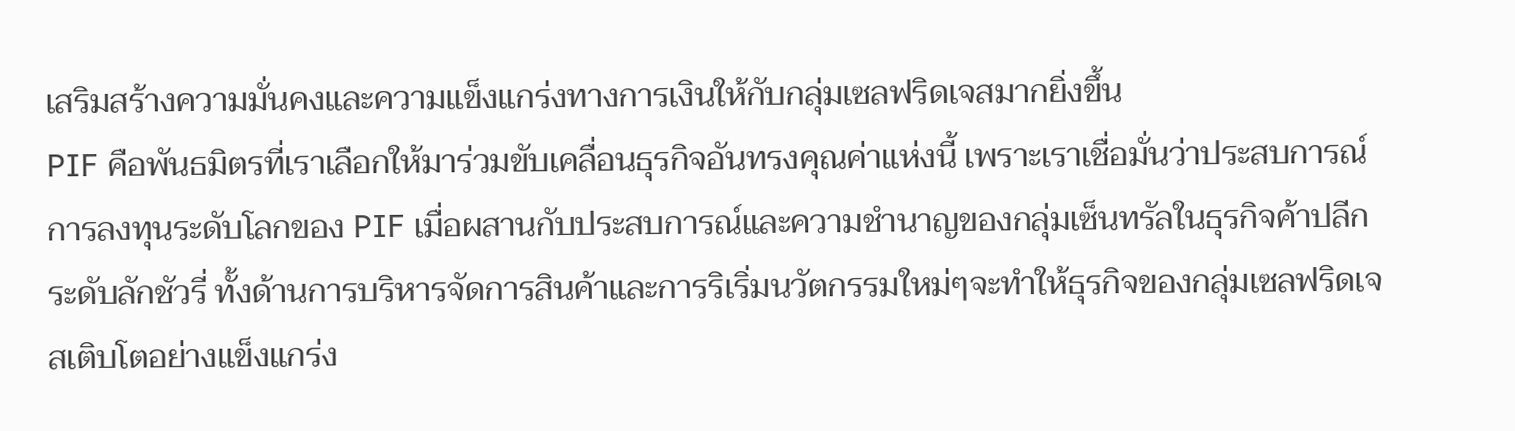เสริมสร้างความมั่นคงและความแข็งแกร่งทางการเงินให้กับกลุ่มเซลฟริดเจสมากยิ่งขึ้น
PIF คือพันธมิตรที่เราเลือกให้มาร่วมขับเคลื่อนธุรกิจอันทรงคุณค่าแห่งนี้ เพราะเราเชื่อมั่นว่าประสบการณ์การลงทุนระดับโลกของ PIF เมื่อผสานกับประสบการณ์และความชำนาญของกลุ่มเซ็นทรัลในธุรกิจค้าปลีกระดับลักชัวรี่ ทั้งด้านการบริหารจัดการสินค้าและการริเริ่มนวัตกรรมใหม่ๆจะทำให้ธุรกิจของกลุ่มเซลฟริดเจสเติบโตอย่างแข็งแกร่ง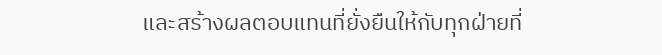และสร้างผลตอบแทนที่ยั่งยืนให้กับทุกฝ่ายที่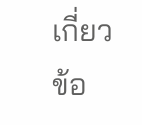เกี่ยวข้อ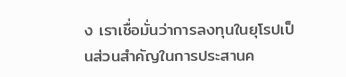ง เราเชื่อมั่นว่าการลงทุนในยุโรปเป็นส่วนสำคัญในการประสานค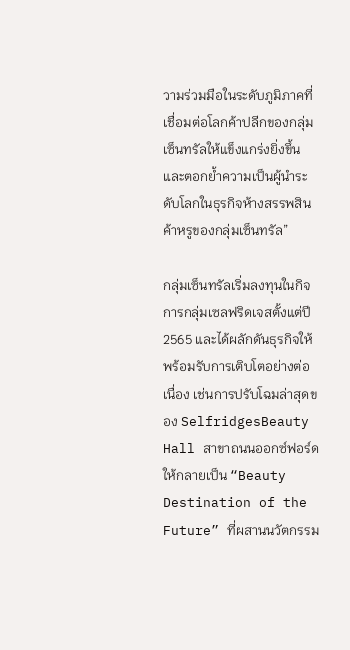วามร่วมมือในระดับภูมิภาคที่เชื่อมต่อโลกค้าปลีกของกลุ่มเซ็นทรัลให้แข็งแกร่งยิ่งขึ้นและตอกย้ำความเป็นผู้นำระดับโลกในธุรกิจห้างสรรพสินค้าหรูของกลุ่มเซ็นทรัล”

กลุ่มเซ็นทรัลเริ่มลงทุนในกิจการกลุ่มเซลฟริดเจสตั้งแต่ปี 2565 และได้ผลักดันธุรกิจให้พร้อมรับการเติบโตอย่างต่อเนื่อง เช่นการปรับโฉมล่าสุดของ SelfridgesBeauty Hall สาขาถนนออกซ์ฟอร์ด ให้กลายเป็น “Beauty Destination of the Future” ที่ผสานนวัตกรรม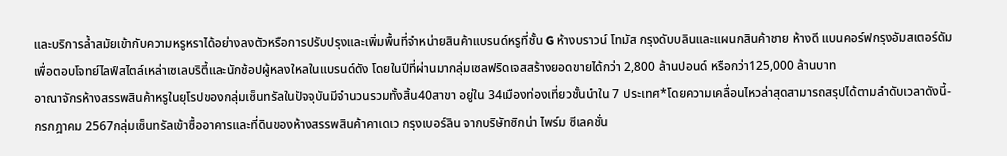และบริการล้ำสมัยเข้ากับความหรูหราได้อย่างลงตัวหรือการปรับปรุงและเพิ่มพื้นที่จำหน่ายสินค้าแบรนด์หรูที่ชั้น G ห้างบราวน์ โทมัส กรุงดับบลินและแผนกสินค้าชาย ห้างดี แบนคอร์ฟกรุงอัมสเตอร์ดัมเพื่อตอบโจทย์ไลฟ์สไตล์เหล่าเซเลบริตี้และนักช้อปผู้หลงใหลในแบรนด์ดัง โดยในปีที่ผ่านมากลุ่มเซลฟริดเจสสร้างยอดขายได้กว่า 2,800 ล้านปอนด์ หรือกว่า125,000 ล้านบาท
อาณาจักรห้างสรรพสินค้าหรูในยุโรปของกลุ่มเซ็นทรัลในปัจจุบันมีจำนวนรวมทั้งสิ้น40สาขา อยู่ใน 34เมืองท่องเที่ยวชั้นนำใน 7 ประเทศ*โดยความเคลื่อนไหวล่าสุดสามารถสรุปได้ตามลำดับเวลาดังนี้- กรกฎาคม 2567กลุ่มเซ็นทรัลเข้าซื้ออาคารและที่ดินของห้างสรรพสินค้าคาเดเว กรุงเบอร์ลิน จากบริษัทซิกน่า ไพร์ม ซีเลคชั่น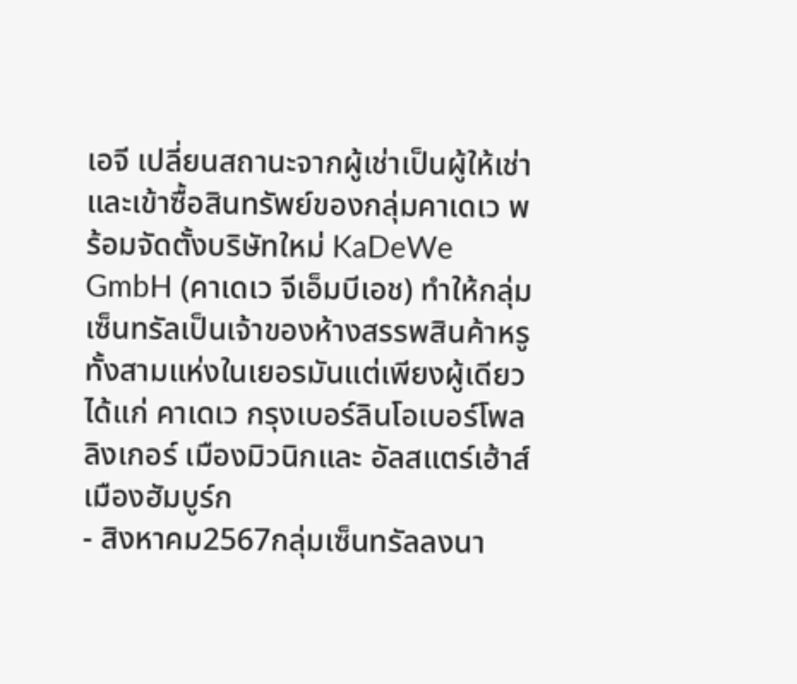เอจี เปลี่ยนสถานะจากผู้เช่าเป็นผู้ให้เช่า และเข้าซื้อสินทรัพย์ของกลุ่มคาเดเว พร้อมจัดตั้งบริษัทใหม่ KaDeWe GmbH (คาเดเว จีเอ็มบีเอช) ทำให้กลุ่มเซ็นทรัลเป็นเจ้าของห้างสรรพสินค้าหรูทั้งสามแห่งในเยอรมันแต่เพียงผู้เดียว ได้แก่ คาเดเว กรุงเบอร์ลินโอเบอร์โพลลิงเกอร์ เมืองมิวนิกและ อัลสแตร์เฮ้าส์ เมืองฮัมบูร์ก
- สิงหาคม2567กลุ่มเซ็นทรัลลงนา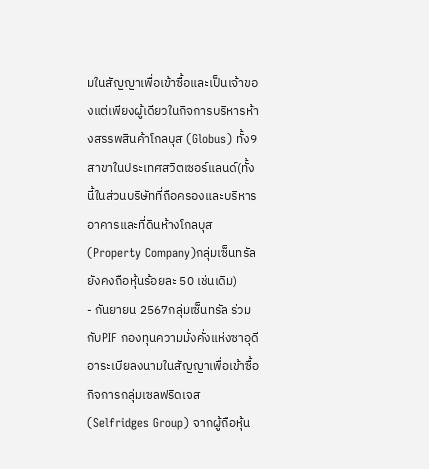มในสัญญาเพื่อเข้าซื้อและเป็นเจ้าของแต่เพียงผู้เดียวในกิจการบริหารห้างสรรพสินค้าโกลบุส (Globus) ทั้ง9 สาขาในประเทศสวิตเซอร์แลนด์(ทั้งนี้ในส่วนบริษัทที่ถือครองและบริหารอาคารและที่ดินห้างโกลบุส (Property Company)กลุ่มเซ็นทรัลยังคงถือหุ้นร้อยละ 50 เช่นเดิม)
- กันยายน 2567กลุ่มเซ็นทรัล ร่วมกับPIF กองทุนความมั่งคั่งแห่งซาอุดีอาระเบียลงนามในสัญญาเพื่อเข้าซื้อกิจการกลุ่มเซลฟริดเจส (Selfridges Group) จากผู้ถือหุ้น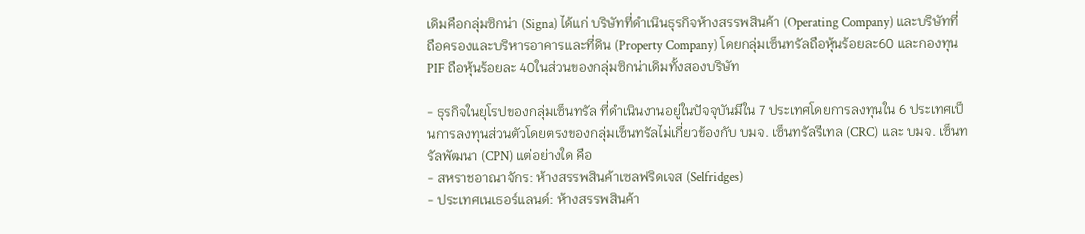เดิมคือกลุ่มซิกน่า (Signa) ได้แก่ บริษัทที่ดำเนินธุรกิจห้างสรรพสินค้า (Operating Company) และบริษัทที่ถือครองและบริหารอาคารและที่ดิน (Property Company) โดยกลุ่มเซ็นทรัลถือหุ้นร้อยละ60 และกองทุน PIF ถือหุ้นร้อยละ 40ในส่วนของกลุ่มซิกน่าเดิมทั้งสองบริษัท

- ธุรกิจในยุโรปของกลุ่มเซ็นทรัล ที่ดำเนินงานอยู่ในปัจจุบันมีใน 7 ประเทศโดยการลงทุนใน 6 ประเทศเป็นการลงทุนส่วนตัวโดยตรงของกลุ่มเซ็นทรัลไม่เกี่ยวข้องกับ บมจ. เซ็นทรัลรีเทล (CRC) และ บมจ. เซ็นทรัลพัฒนา (CPN) แต่อย่างใด คือ
- สหราชอาณาจักร: ห้างสรรพสินค้าเซลฟริดเจส (Selfridges)
- ประเทศเนเธอร์แลนด์: ห้างสรรพสินค้า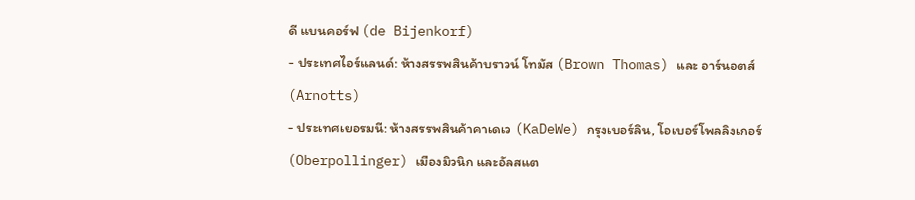ดี แบนคอร์ฟ (de Bijenkorf)
- ประเทศไอร์แลนด์: ห้างสรรพสินค้าบราวน์ โทมัส (Brown Thomas) และ อาร์นอตส์ (Arnotts)
- ประเทศเยอรมนี: ห้างสรรพสินค้าคาเดเว (KaDeWe) กรุงเบอร์ลิน, โอเบอร์โพลลิงเกอร์ (Oberpollinger) เมืองมิวนิก และอัลสแต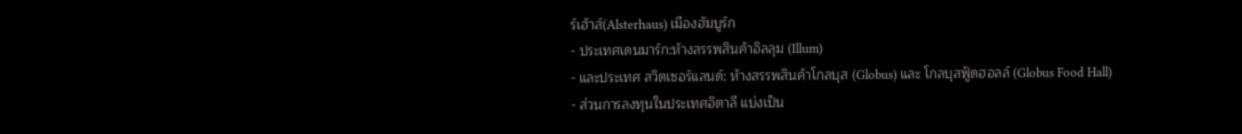ร์เฮ้าส์(Alsterhaus) เมืองฮัมบูร์ก
- ประเทศเดนมาร์ก:ห้างสรรพสินค้าอิลลุม (Illum)
- และประเทศ สวิตเซอร์แลนด์: ห้างสรรพสินค้าโกลบุส (Globus) และ โกลบุสฟู้ดฮอลล์ (Globus Food Hall)
- ส่วนการลงทุนในประเทศอิตาลี แบ่งเป็น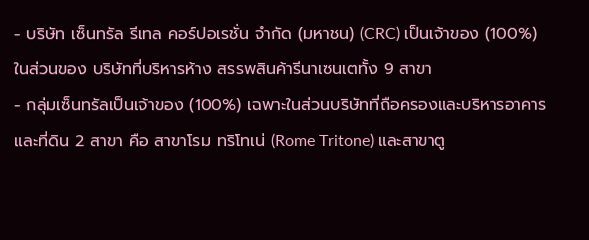- บริษัท เซ็นทรัล รีเทล คอร์ปอเรชั่น จำกัด (มหาชน) (CRC) เป็นเจ้าของ (100%) ในส่วนของ บริษัทที่บริหารห้าง สรรพสินค้ารีนาเซนเตทั้ง 9 สาขา
- กลุ่มเซ็นทรัลเป็นเจ้าของ (100%) เฉพาะในส่วนบริษัทที่ถือครองและบริหารอาคารและที่ดิน 2 สาขา คือ สาขาโรม ทริโทเน่ (Rome Tritone) และสาขาตู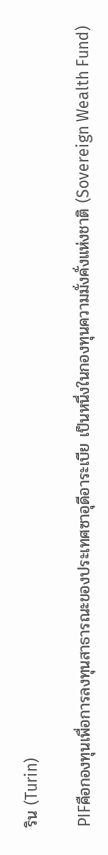ริน (Turin)

PIFคือกองทุนเพื่อการลงทุนสาธารณะของประเทศซาอุดีอาระเบีย เป็นหนึ่งในกองทุนความมั่งคั่งแห่งชาติ (Sovereign Wealth Fund)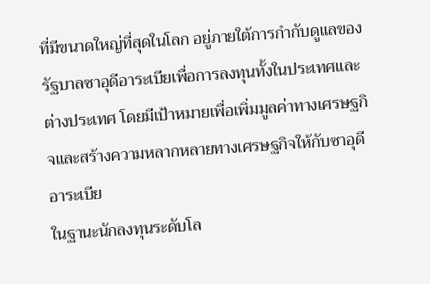ที่มีขนาดใหญ่ที่สุดในโลก อยู่ภายใต้การกำกับดูแลของรัฐบาลซาอุดีอาระเบียเพื่อการลงทุนทั้งในประเทศและต่างประเทศ โดยมีเป้าหมายเพื่อเพิ่มมูลค่าทางเศรษฐกิจและสร้างความหลากหลายทางเศรษฐกิจให้กับซาอุดีอาระเบีย
ในฐานะนักลงทุนระดับโล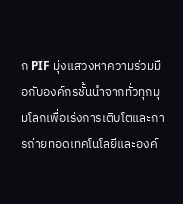ก PIF มุ่งแสวงหาความร่วมมือกับองค์กรชั้นนำจากทั่วทุกมุมโลกเพื่อเร่งการเติบโตและการถ่ายทอดเทคโนโลยีและองค์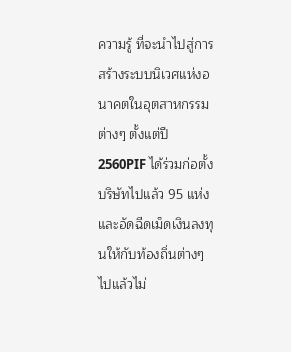ความรู้ ที่จะนำไปสู่การสร้างระบบนิเวศแห่งอนาคตในอุตสาหกรรมต่างๆ ตั้งแต่ปี 2560PIF ได้ร่วมก่อตั้งบริษัทไปแล้ว 95 แห่ง และอัดฉีดเม็ดเงินลงทุนให้กับท้องถิ่นต่างๆ ไปแล้วไม่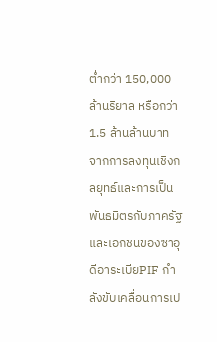ต่ำกว่า 150,000 ล้านริยาล หรือกว่า1.5 ล้านล้านบาท
จากการลงทุนเชิงกลยุทธ์และการเป็นพันธมิตรกับภาครัฐและเอกชนของซาอุดีอาระเบียPIF กำลังขับเคลื่อนการเป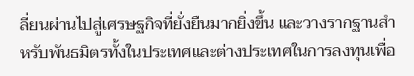ลี่ยนผ่านไปสู่เศรษฐกิจที่ยั่งยืนมากยิ่งขึ้น และวางรากฐานสำหรับพันธมิตรทั้งในประเทศและต่างประเทศในการลงทุนเพื่อ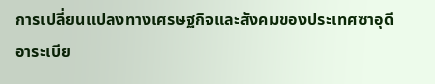การเปลี่ยนแปลงทางเศรษฐกิจและสังคมของประเทศซาอุดีอาระเบีย